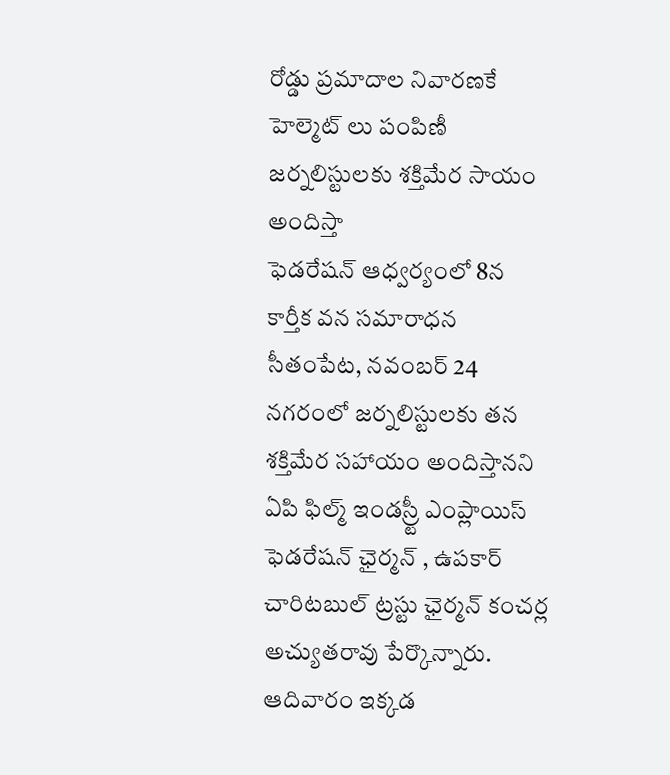రోడ్డు ప్రమాదాల నివారణకే హెల్మెట్ లు పంపిణీ
జర్నలిస్టులకు శక్తిమేర సాయం అందిస్తా
ఫెడరేషన్ ఆధ్వర్యంలో 8న కార్తీక వన సమారాధన
సీతంపేట, నవంబర్ 24
నగరంలో జర్నలిస్టులకు తన శక్తిమేర సహాయం అందిస్తానని ఏపి ఫిల్మ్ ఇండస్ర్టీ ఎంప్లాయిస్ ఫెడరేషన్ ఛైర్మన్ , ఉపకార్ చారిటబుల్ ట్రస్టు ఛైర్మన్ కంచర్ల అచ్యుతరావు పేర్కొన్నారు. ఆదివారం ఇక్కడ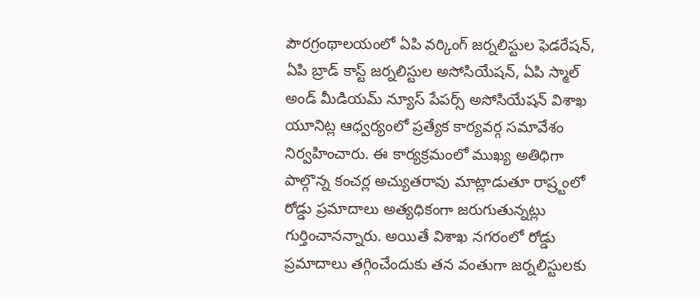పౌరగ్రంథాలయంలో ఏపి వర్కింగ్ జర్నలిస్టుల ఫెడరేషన్, ఏపి బ్రాడ్ కాస్ట్ జర్నలిస్టుల అసోసియేషన్, ఏపి స్మాల్ అండ్ మీడియమ్ న్యూస్ పేపర్స్ అసోసియేషన్ విశాఖ యూనిట్ల ఆధ్వర్యంలో ప్రత్యేక కార్యవర్గ సమావేశం నిర్వహించారు. ఈ కార్యక్రమంలో ముఖ్య అతిధిగా పాల్గొన్న కంచర్ల అచ్యుతరావు మాట్లాడుతూ రాష్ర్టంలో రోడ్డు ప్రమాదాలు అత్యధికంగా జరుగుతున్నట్లు గుర్తించానన్నారు. అయితే విశాఖ నగరంలో రోడ్డు ప్రమాదాలు తగ్గించేందుకు తన వంతుగా జర్నలిస్టులకు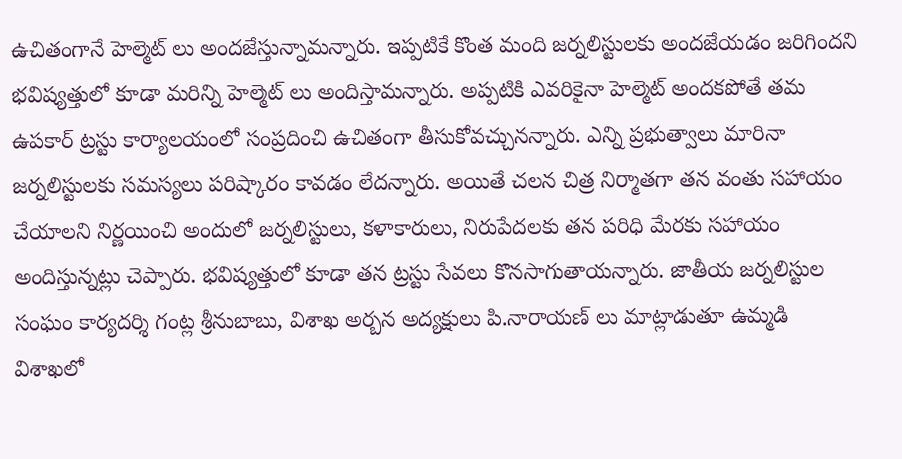ఉచితంగానే హెల్మెట్ లు అందజేస్తున్నామన్నారు. ఇప్పటికే కొంత మంది జర్నలిస్టులకు అందజేయడం జరిగిందని భవిష్యత్తులో కూడా మరిన్ని హెల్మెట్ లు అందిస్తామన్నారు. అప్పటికి ఎవరికైనా హెల్మెట్ అందకపోతే తమ ఉపకార్ ట్రస్టు కార్యాలయంలో సంప్రదించి ఉచితంగా తీసుకోవచ్చునన్నారు. ఎన్ని ప్రభుత్వాలు మారినా జర్నలిస్టులకు సమస్యలు పరిష్కారం కావడం లేదన్నారు. అయితే చలన చిత్ర నిర్మాతగా తన వంతు సహాయం చేయాలని నిర్ణయించి అందులో జర్నలిస్టులు, కళాకారులు, నిరుపేదలకు తన పరిధి మేరకు సహాయం అందిస్తున్నట్లు చెప్పారు. భవిష్యత్తులో కూడా తన ట్రస్టు సేవలు కొనసాగుతాయన్నారు. జాతీయ జర్నలిస్టుల సంఘం కార్యదర్శి గంట్ల శ్రీనుబాబు, విశాఖ అర్బన అద్యక్షులు పి.నారాయణ్ లు మాట్లాడుతూ ఉమ్మడి విశాఖలో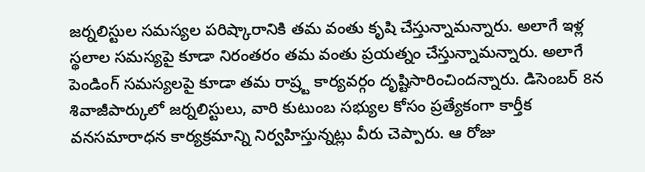జర్నలిస్టుల సమస్యల పరిష్కారానికి తమ వంతు కృషి చేస్తున్నామన్నారు. అలాగే ఇళ్ల స్థలాల సమస్యపై కూడా నిరంతరం తమ వంతు ప్రయత్నం చేస్తున్నామన్నారు. అలాగే పెండింగ్ సమస్యలపై కూడా తమ రాష్ర్ట కార్యవర్గం దృష్టిసారించిందన్నారు. డిసెంబర్ 8న శివాజీపార్కులో జర్నలిస్టులు, వారి కుటుంబ సభ్యుల కోసం ప్రత్యేకంగా కార్తీక వనసమారాధన కార్యక్రమాన్ని నిర్వహిస్తున్నట్లు వీరు చెప్పారు. ఆ రోజు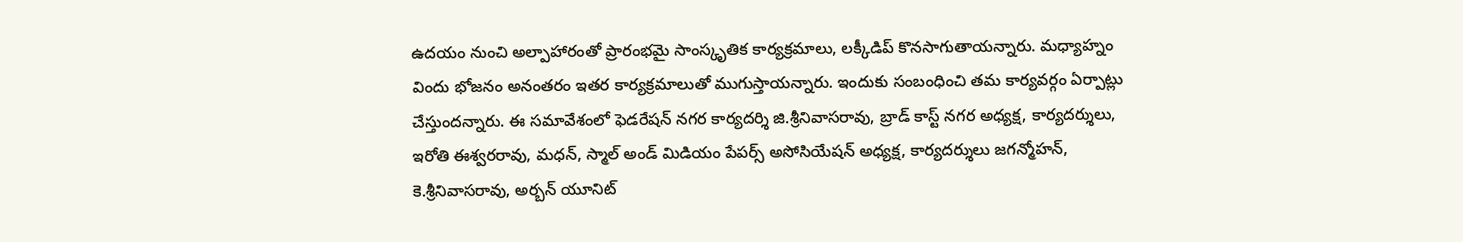ఉదయం నుంచి అల్పాహారంతో ప్రారంభమై సాంస్కృతిక కార్యక్రమాలు, లక్కీడిప్ కొనసాగుతాయన్నారు. మధ్యాహ్నం విందు భోజనం అనంతరం ఇతర కార్యక్రమాలుతో ముగుస్తాయన్నారు. ఇందుకు సంబంధించి తమ కార్యవర్గం ఏర్పాట్లు చేస్తుందన్నారు. ఈ సమావేశంలో ఫెడరేషన్ నగర కార్యదర్శి జి.శ్రీనివాసరావు, బ్రాడ్ కాస్ట్ నగర అధ్యక్ష, కార్యదర్శులు, ఇరోతి ఈశ్వరరావు, మధన్, స్మాల్ అండ్ మిడియం పేపర్స్ అసోసియేషన్ అధ్యక్ష, కార్యదర్శులు జగన్మోహన్, కె.శ్రీనివాసరావు, అర్బన్ యూనిట్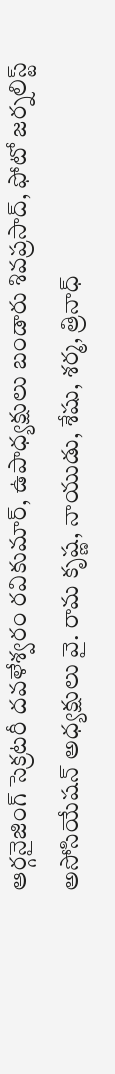ఆర్గనైజింగ్ సెక్రటరీ దవళేశ్వరం రవికుమార్, ఉపాధ్యక్షులు బండారు శివప్రసాద్, ఫోటో జర్నలిస్ట్ అసోసియేషన్ అధ్యక్షులు వై. రామ కృష్ణ, నాయుడు, శేషు, శర్మ, త్రినాధ్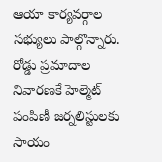ఆయా కార్యవర్గాల సభ్యులు పాల్గొన్నారు.
రోడ్డు ప్రమాదాల నివారణకే హెల్మెట్ పంపిణీ జర్నలిస్టులకు సాయం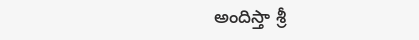అందిస్తా శ్రీ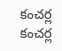కంచర్ల కంచర్ల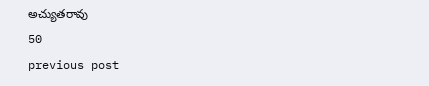అచ్యుతరావు
50
previous post